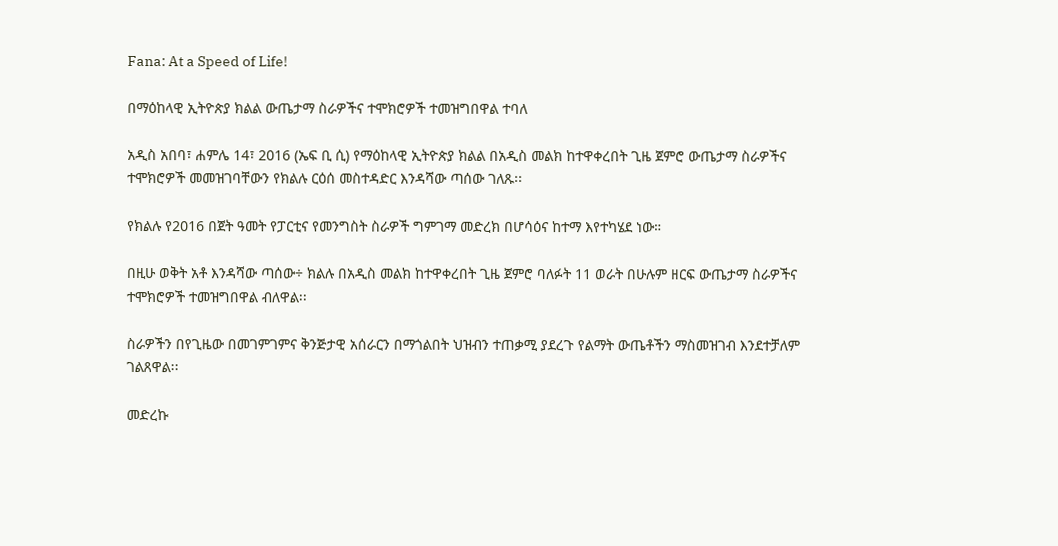Fana: At a Speed of Life!

በማዕከላዊ ኢትዮጵያ ክልል ውጤታማ ስራዎችና ተሞክሮዎች ተመዝግበዋል ተባለ

አዲስ አበባ፣ ሐምሌ 14፣ 2016 (ኤፍ ቢ ሲ) የማዕከላዊ ኢትዮጵያ ክልል በአዲስ መልክ ከተዋቀረበት ጊዜ ጀምሮ ውጤታማ ስራዎችና ተሞክሮዎች መመዝገባቸውን የክልሉ ርዕሰ መስተዳድር እንዳሻው ጣሰው ገለጹ፡፡

የክልሉ የ2016 በጀት ዓመት የፓርቲና የመንግስት ስራዎች ግምገማ መድረክ በሆሳዕና ከተማ እየተካሄደ ነው።

በዚሁ ወቅት አቶ እንዳሻው ጣሰው÷ ክልሉ በአዲስ መልክ ከተዋቀረበት ጊዜ ጀምሮ ባለፉት 11 ወራት በሁሉም ዘርፍ ውጤታማ ስራዎችና ተሞክሮዎች ተመዝግበዋል ብለዋል፡፡

ስራዎችን በየጊዜው በመገምገምና ቅንጅታዊ አሰራርን በማጎልበት ህዝብን ተጠቃሚ ያደረጉ የልማት ውጤቶችን ማስመዝገብ እንደተቻለም ገልጸዋል፡፡

መድረኩ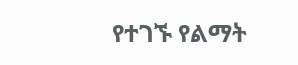የተገኙ የልማት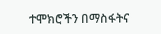ተሞክሮችን በማስፋትና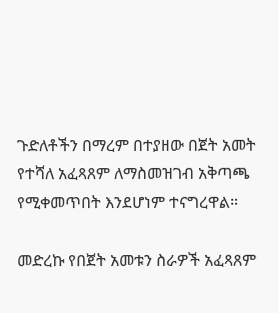ጉድለቶችን በማረም በተያዘው በጀት አመት የተሻለ አፈጻጸም ለማስመዝገብ አቅጣጫ የሚቀመጥበት እንደሆነም ተናግረዋል።

መድረኩ የበጀት አመቱን ስራዎች አፈጻጸም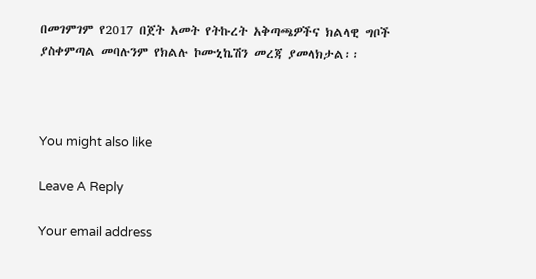በመገምገም የ2017 በጀት አመት የትኩረት አቅጣጫዎችና ክልላዊ ግቦች ያስቀምጣል መባሉንም የክልሉ ኮሙኒኬሽን መረጃ ያመላክታል፡፡



You might also like

Leave A Reply

Your email address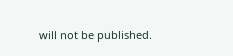will not be published.